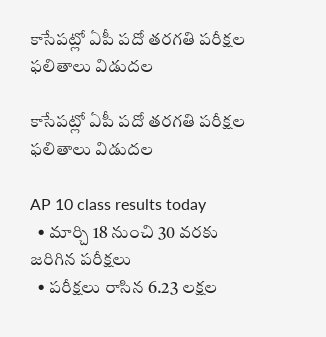కాసేపట్లో ఏపీ పదో తరగతి పరీక్షల ఫలితాలు విడుదల

కాసేపట్లో ఏపీ పదో తరగతి పరీక్షల ఫలితాలు విడుదల

AP 10 class results today
  • మార్చి 18 నుంచి 30 వరకు జరిగిన పరీక్షలు
  • పరీక్షలు రాసిన 6.23 లక్షల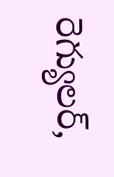రెగ్యులర్,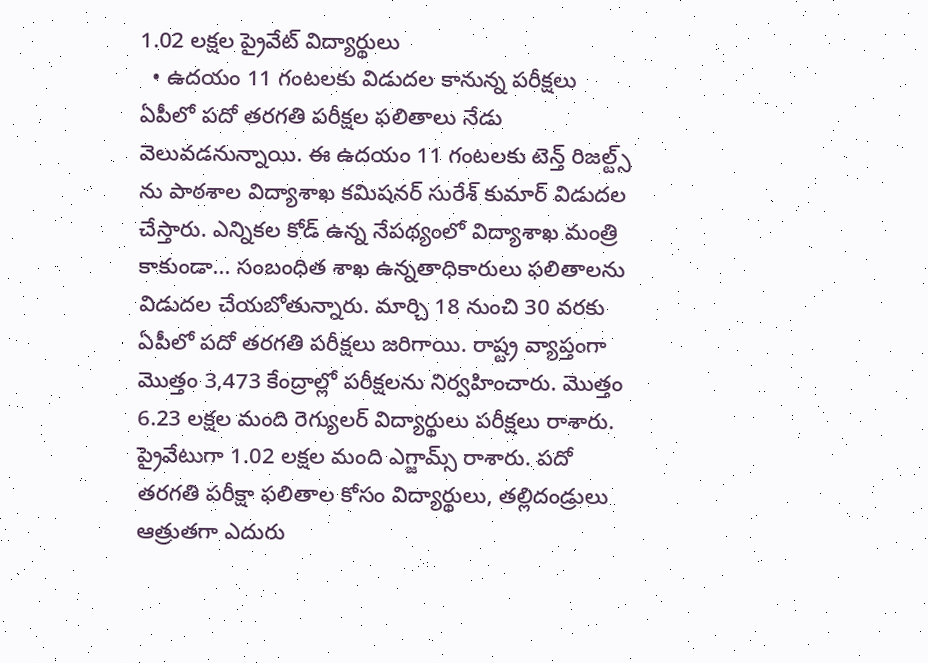1.02 లక్షల ప్రైవేట్ విద్యార్థులు
  • ఉదయం 11 గంటలకు విడుదల కానున్న పరీక్షలు
ఏపీలో పదో తరగతి పరీక్షల ఫలితాలు నేడు వెలువడనున్నాయి. ఈ ఉదయం 11 గంటలకు టెన్త్ రిజల్ట్స్ ను పాఠశాల విద్యాశాఖ కమిషనర్ సురేశ్ కుమార్ విడుదల చేస్తారు. ఎన్నికల కోడ్ ఉన్న నేపథ్యంలో విద్యాశాఖ మంత్రి కాకుండా... సంబంధిత శాఖ ఉన్నతాధికారులు ఫలితాలను విడుదల చేయబోతున్నారు. మార్చి 18 నుంచి 30 వరకు ఏపీలో పదో తరగతి పరీక్షలు జరిగాయి. రాష్ట్ర వ్యాప్తంగా మొత్తం 3,473 కేంద్రాల్లో పరీక్షలను నిర్వహించారు. మొత్తం 6.23 లక్షల మంది రెగ్యులర్ విద్యార్థులు పరీక్షలు రాశారు.  ప్రైవేటుగా 1.02 లక్షల మంది ఎగ్జామ్స్ రాశారు. పదో తరగతి పరీక్షా ఫలితాల కోసం విద్యార్థులు, తల్లిదండ్రులు ఆత్రుతగా ఎదురు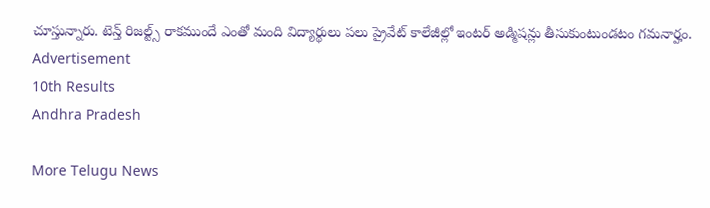చూస్తున్నారు. టెన్త్ రిజల్ట్స్ రాకముందే ఎంతో మంది విద్యార్థులు పలు ప్రైవేట్ కాలేజీల్లో ఇంటర్ అడ్మిషన్లు తీసుకుంటుండటం గమనార్హం.
Advertisement
10th Results
Andhra Pradesh

More Telugu News